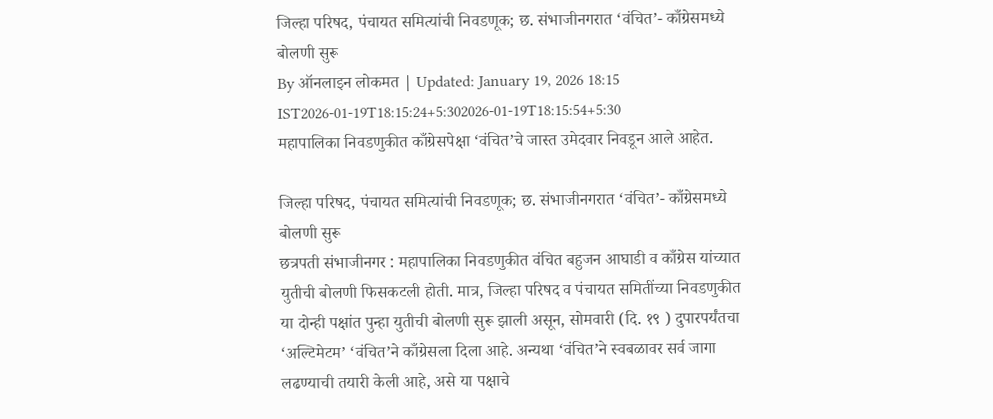जिल्हा परिषद, पंचायत समित्यांची निवडणूक; छ. संभाजीनगरात ‘वंचित’- काँग्रेसमध्ये बोलणी सुरू
By ऑनलाइन लोकमत | Updated: January 19, 2026 18:15 IST2026-01-19T18:15:24+5:302026-01-19T18:15:54+5:30
महापालिका निवडणुकीत काँग्रेसपेक्षा ‘वंचित’चे जास्त उमेदवार निवडून आले आहेत.

जिल्हा परिषद, पंचायत समित्यांची निवडणूक; छ. संभाजीनगरात ‘वंचित’- काँग्रेसमध्ये बोलणी सुरू
छत्रपती संभाजीनगर : महापालिका निवडणुकीत वंचित बहुजन आघाडी व काँग्रेस यांच्यात युतीची बोलणी फिसकटली होती. मात्र, जिल्हा परिषद व पंचायत समितींच्या निवडणुकीत या दोन्ही पक्षांत पुन्हा युतीची बोलणी सुरू झाली असून, सोमवारी (दि. १९ ) दुपारपर्यंतचा ‘अल्टिमेटम’ ‘वंचित’ने काँग्रेसला दिला आहे. अन्यथा ‘वंचित’ने स्वबळावर सर्व जागा लढण्याची तयारी केली आहे, असे या पक्षाचे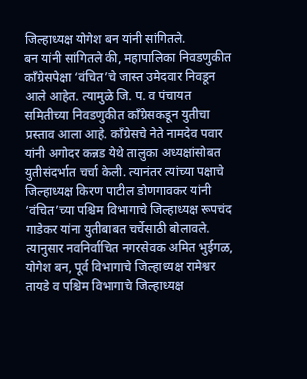जिल्हाध्यक्ष योगेश बन यांनी सांगितले.
बन यांनी सांगितले की, महापालिका निवडणुकीत काँग्रेसपेक्षा ‘वंचित’चे जास्त उमेदवार निवडून आले आहेत. त्यामुळे जि. प. व पंचायत समितीच्या निवडणुकीत काँग्रेसकडून युतीचा प्रस्ताव आला आहे. काँग्रेसचे नेते नामदेव पवार यांनी अगोदर कन्नड येथे तालुका अध्यक्षांसोबत युतीसंदर्भात चर्चा केली. त्यानंतर त्यांच्या पक्षाचे जिल्हाध्यक्ष किरण पाटील डोणगावकर यांनी ‘वंचित’च्या पश्चिम विभागाचे जिल्हाध्यक्ष रूपचंद गाडेकर यांना युतीबाबत चर्चेसाठी बोलावले. त्यानुसार नवनिर्वाचित नगरसेवक अमित भुईगळ, योगेश बन, पूर्व विभागाचे जिल्हाध्यक्ष रामेश्वर तायडे व पश्चिम विभागाचे जिल्हाध्यक्ष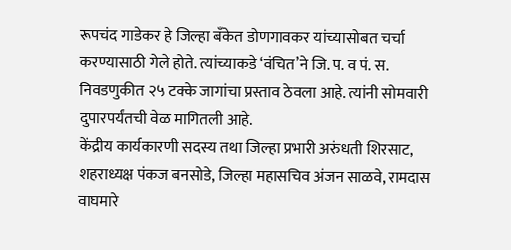रूपचंद गाडेकर हे जिल्हा बँकेत डोणगावकर यांच्यासोबत चर्चा करण्यासाठी गेले होते. त्यांच्याकडे ‘वंचित’ने जि. प. व पं. स. निवडणुकीत २५ टक्के जागांचा प्रस्ताव ठेवला आहे. त्यांनी सोमवारी दुपारपर्यंतची वेळ मागितली आहे.
केंद्रीय कार्यकारणी सदस्य तथा जिल्हा प्रभारी अरुंधती शिरसाट, शहराध्यक्ष पंकज बनसोडे, जिल्हा महासचिव अंजन साळवे, रामदास वाघमारे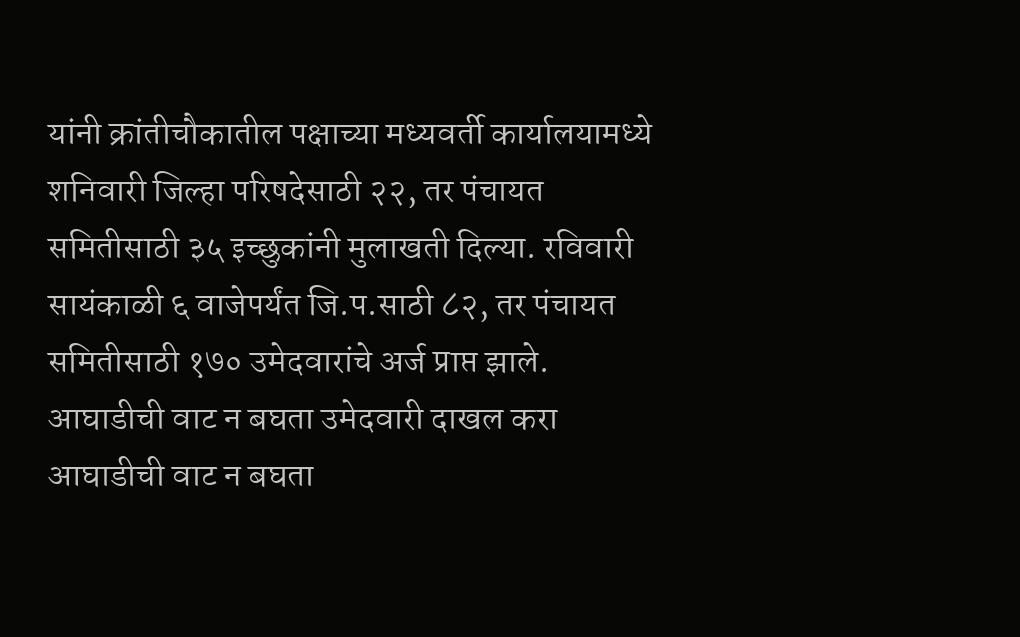यांनी क्रांतीचौकातील पक्षाच्या मध्यवर्ती कार्यालयामध्ये शनिवारी जिल्हा परिषदेसाठी २२, तर पंचायत समितीसाठी ३५ इच्छुकांनी मुलाखती दिल्या. रविवारी सायंकाळी ६ वाजेपर्यंत जि.प.साठी ८२, तर पंचायत समितीसाठी १७० उमेदवारांचे अर्ज प्राप्त झाले.
आघाडीची वाट न बघता उमेदवारी दाखल करा
आघाडीची वाट न बघता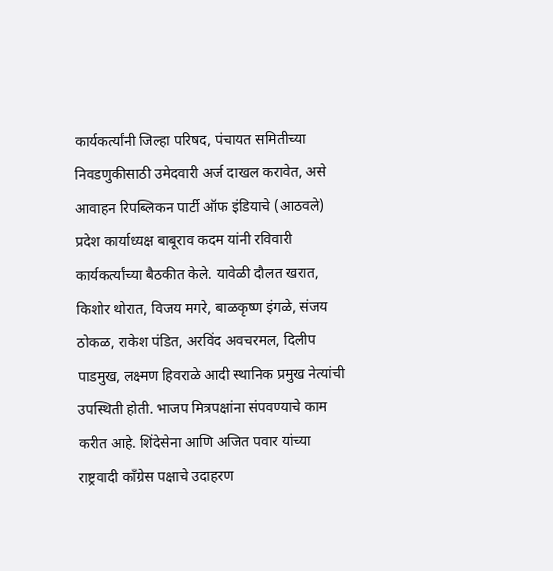कार्यकर्त्यांनी जिल्हा परिषद, पंचायत समितीच्या निवडणुकीसाठी उमेदवारी अर्ज दाखल करावेत, असे आवाहन रिपब्लिकन पार्टी ऑफ इंडियाचे (आठवले) प्रदेश कार्याध्यक्ष बाबूराव कदम यांनी रविवारी कार्यकर्त्यांच्या बैठकीत केले. यावेळी दौलत खरात, किशोर थोरात, विजय मगरे, बाळकृष्ण इंगळे, संजय ठोकळ, राकेश पंडित, अरविंद अवचरमल, दिलीप पाडमुख, लक्ष्मण हिवराळे आदी स्थानिक प्रमुख नेत्यांची उपस्थिती होती. भाजप मित्रपक्षांना संपवण्याचे काम करीत आहे. शिंदेसेना आणि अजित पवार यांच्या राष्ट्रवादी काँग्रेस पक्षाचे उदाहरण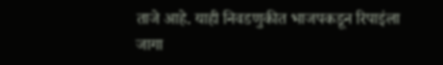ताजे आहे. याही निवडणुकीत भाजपकडून रिपाइंला जागा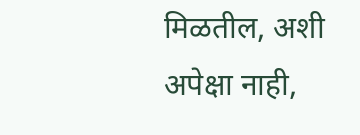मिळतील, अशी अपेक्षा नाही,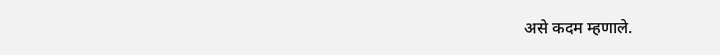असे कदम म्हणाले.